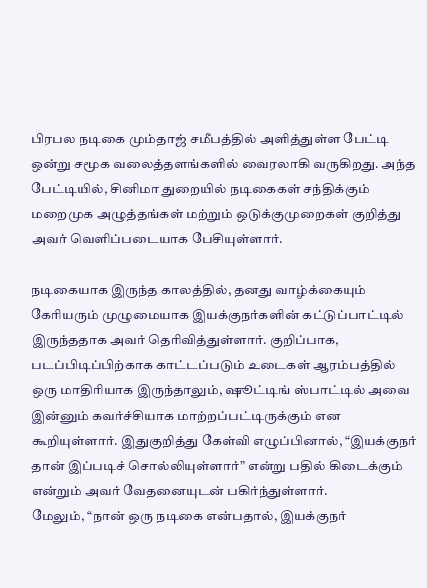பிரபல நடிகை மும்தாஜ் சமீபத்தில் அளித்துள்ள பேட்டி ஒன்று சமூக வலைத்தளங்களில் வைரலாகி வருகிறது. அந்த பேட்டியில், சினிமா துறையில் நடிகைகள் சந்திக்கும் மறைமுக அழுத்தங்கள் மற்றும் ஒடுக்குமுறைகள் குறித்து அவர் வெளிப்படையாக பேசியுள்ளார்.

நடிகையாக இருந்த காலத்தில், தனது வாழ்க்கையும் கேரியரும் முழுமையாக இயக்குநர்களின் கட்டுப்பாட்டில் இருந்ததாக அவர் தெரிவித்துள்ளார். குறிப்பாக, படப்பிடிப்பிற்காக காட்டப்படும் உடைகள் ஆரம்பத்தில் ஒரு மாதிரியாக இருந்தாலும், ஷூட்டிங் ஸ்பாட்டில் அவை இன்னும் கவர்ச்சியாக மாற்றப்பட்டிருக்கும் என கூறியுள்ளார். இதுகுறித்து கேள்வி எழுப்பினால், “இயக்குநர் தான் இப்படிச் சொல்லியுள்ளார்” என்று பதில் கிடைக்கும் என்றும் அவர் வேதனையுடன் பகிர்ந்துள்ளார்.
மேலும், “நான் ஒரு நடிகை என்பதால், இயக்குநர்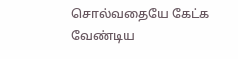சொல்வதையே கேட்க வேண்டிய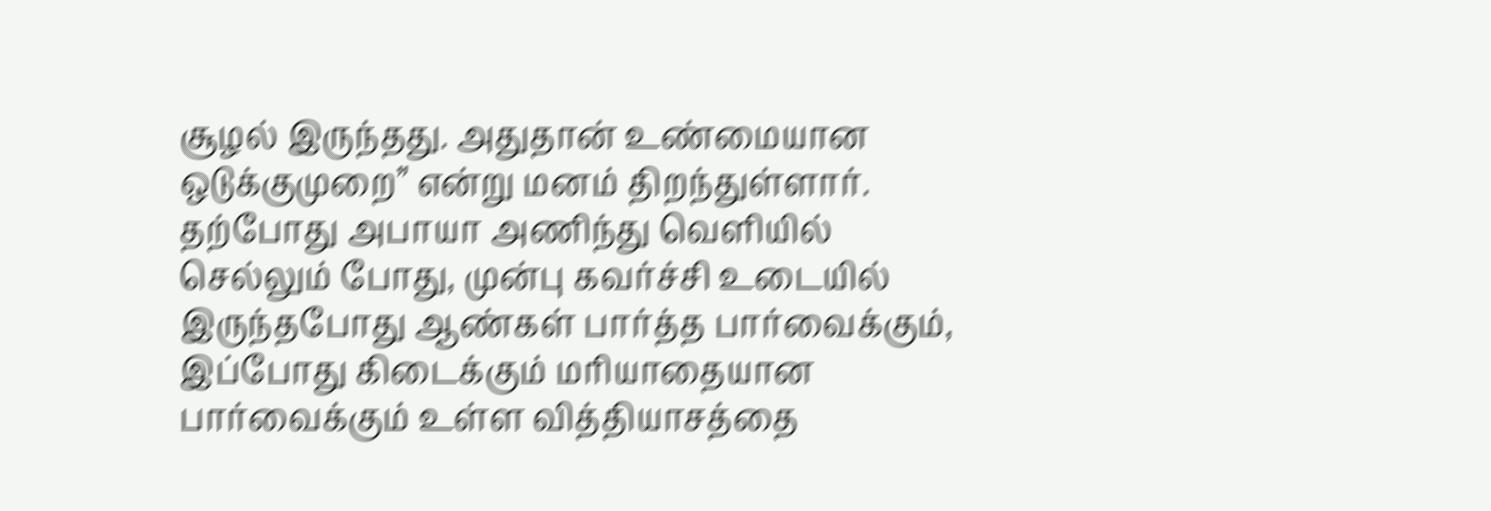சூழல் இருந்தது. அதுதான் உண்மையான ஒடுக்குமுறை” என்று மனம் திறந்துள்ளார்.
தற்போது அபாயா அணிந்து வெளியில் செல்லும் போது, முன்பு கவர்ச்சி உடையில் இருந்தபோது ஆண்கள் பார்த்த பார்வைக்கும், இப்போது கிடைக்கும் மரியாதையான பார்வைக்கும் உள்ள வித்தியாசத்தை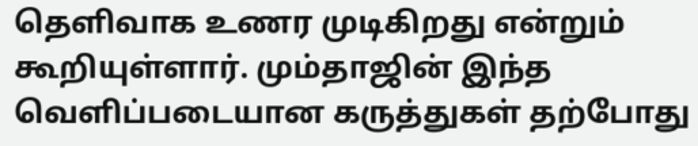தெளிவாக உணர முடிகிறது என்றும் கூறியுள்ளார். மும்தாஜின் இந்த வெளிப்படையான கருத்துகள் தற்போது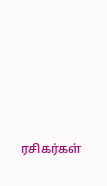ரசிகர்கள்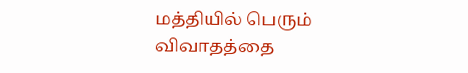மத்தியில் பெரும் விவாதத்தை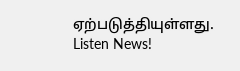ஏற்படுத்தியுள்ளது.
Listen News!